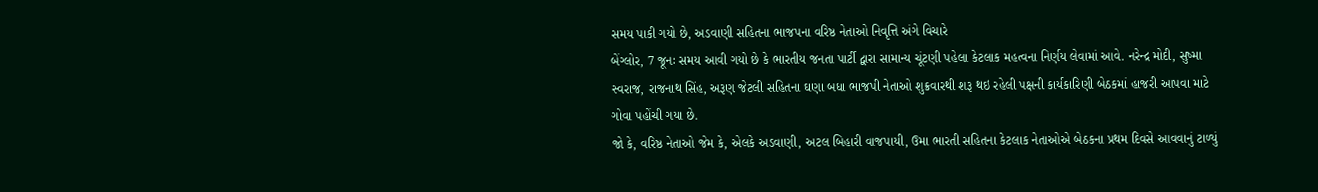સમય પાકી ગયો છે, અડવાણી સહિતના ભાજપના વરિષ્ઠ નેતાઓ નિવૃત્તિ અંગે વિચારે
બેંગ્લોર, 7 જૂનઃ સમય આવી ગયો છે કે ભારતીય જનતા પાર્ટી દ્વારા સામાન્ય ચૂંટણી પહેલા કેટલાક મહત્વના નિર્ણય લેવામાં આવે. નરેન્દ્ર મોદી, સુષ્મા સ્વરાજ, રાજનાથ સિંહ, અરૂણ જેટલી સહિતના ઘણા બધા ભાજપી નેતાઓ શુક્રવારથી શરૂ થઇ રહેલી પક્ષની કાર્યકારિણી બેઠકમાં હાજરી આપવા માટે ગોવા પહોંચી ગયા છે.
જો કે, વરિષ્ઠ નેતાઓ જેમ કે, એલકે અડવાણી, અટલ બિહારી વાજપાયી, ઉમા ભારતી સહિતના કેટલાક નેતાઓએ બેઠકના પ્રથમ દિવસે આવવાનું ટાળ્યું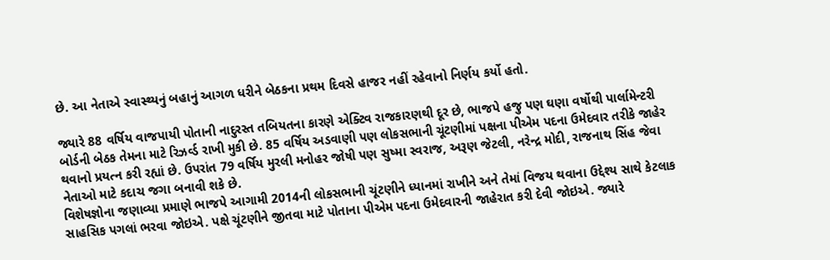છે. આ નેતાએ સ્વાસ્થ્યનું બહાનું આગળ ધરીને બેઠકના પ્રથમ દિવસે હાજર નહીં રહેવાનો નિર્ણય કર્યો હતો.

જ્યારે 88 વર્ષિય વાજપાયી પોતાની નાદુરસ્ત તબિયતના કારણે એક્ટિવ રાજકારણથી દૂર છે, ભાજપે હજુ પણ ઘણા વર્ષોથી પાર્લામેન્ટરી બોર્ડની બેઠક તેમના માટે રિઝર્વ્ડ રાખી મુકી છે. 85 વર્ષિય અડવાણી પણ લોકસભાની ચૂંટણીમાં પક્ષના પીએમ પદના ઉમેદવાર તરીકે જાહેર થવાનો પ્રયત્ન કરી રહ્યાં છે. ઉપરાંત 79 વર્ષિય મુરલી મનોહર જોષી પણ સુષ્મા સ્વરાજ, અરૂણ જેટલી, નરેન્દ્ર મોદી, રાજનાથ સિંહ જેવા નેતાઓ માટે કદાચ જગા બનાવી શકે છે.
વિશેષજ્ઞોના જણાવ્યા પ્રમાણે ભાજપે આગામી 2014ની લોકસભાની ચૂંટણીને ધ્યાનમાં રાખીને અને તેમાં વિજય થવાના ઉદ્દેશ્ય સાથે કેટલાક સાહસિક પગલાં ભરવા જોઇએ. પક્ષે ચૂંટણીને જીતવા માટે પોતાના પીએમ પદના ઉમેદવારની જાહેરાત કરી દેવી જોઇએ. જ્યારે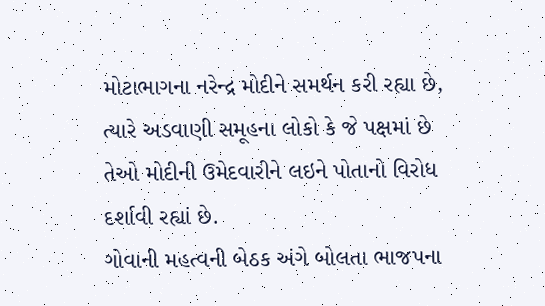મોટાભાગના નરેન્દ્ર મોદીને સમર્થન કરી રહ્યા છે, ત્યારે અડવાણી સમૂહના લોકો કે જે પક્ષમાં છે તેઓ મોદીની ઉમેદવારીને લઇને પોતાનો વિરોધ દર્શાવી રહ્યાં છે.
ગોવાની મહત્વની બેઠક અંગે બોલતા ભાજપના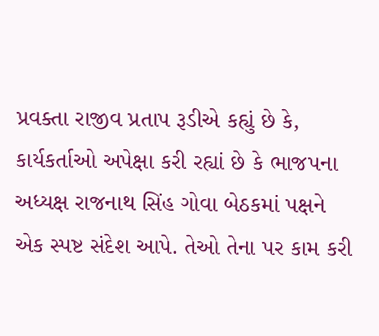પ્રવક્તા રાજીવ પ્રતાપ રૂડીએ કહ્યું છે કે, કાર્યકર્તાઓ અપેક્ષા કરી રહ્યાં છે કે ભાજપના અધ્યક્ષ રાજનાથ સિંહ ગોવા બેઠકમાં પક્ષને એક સ્પષ્ટ સંદેશ આપે. તેઓ તેના પર કામ કરી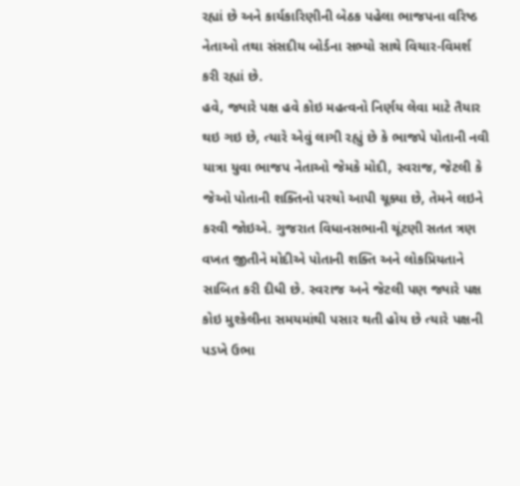રહ્યાં છે અને કાર્યકારિણીની બેઠક પહેલા ભાજપના વરિષ્ઠ નેતાઓ તથા સંસદીય બોર્ડના સભ્યો સાથે વિચાર-વિમર્શ કરી રહ્યાં છે.
હવે, જ્યારે પક્ષ હવે કોઇ મહત્વનો નિર્ણય લેવા માટે તૈયાર થઇ ગઇ છે, ત્યારે એવું લાગી રહ્યું છે કે ભાજપે પોતાની નવી યાત્રા યુવા ભાજપ નેતાઓ જેમકે મોદી, સ્વરાજ, જેટલી કે જેઓ પોતાની શક્તિનો પરચો આપી ચૂક્યા છે, તેમને લઇને કરવી જોઇએ. ગુજરાત વિધાનસભાની ચૂંટણી સતત ત્રણ વખત જીતીને મોદીએ પોતાની શક્તિ અને લોકપ્રિયતાને સાબિત કરી દીધી છે. સ્વરાજ અને જેટલી પણ જ્યારે પક્ષ કોઇ મુશ્કેલીના સમયમાંથી પસાર થતી હોય છે ત્યારે પક્ષની પડખે ઉભા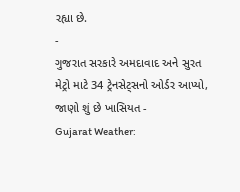રહ્યા છે.
-
ગુજરાત સરકારે અમદાવાદ અને સુરત મેટ્રો માટે 34 ટ્રેનસેટ્સનો ઓર્ડર આપ્યો, જાણો શું છે ખાસિયત -
Gujarat Weather: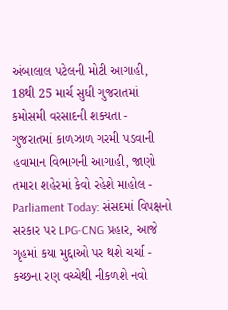અંબાલાલ પટેલની મોટી આગાહી, 18થી 25 માર્ચ સુધી ગુજરાતમાં કમોસમી વરસાદની શક્યતા -
ગુજરાતમાં કાળઝાળ ગરમી પડવાની હવામાન વિભાગની આગાહી, જાણો તમારા શહેરમાં કેવો રહેશે માહોલ -
Parliament Today: સંસદમાં વિપક્ષનો સરકાર પર LPG-CNG પ્રહાર, આજે ગૃહમાં કયા મુદ્દાઓ પર થશે ચર્ચા -
કચ્છના રણ વચ્ચેથી નીકળશે નવો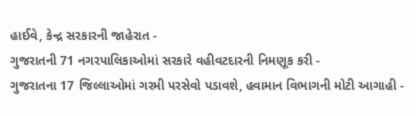હાઈવે, કેન્દ્ર સરકારની જાહેરાત -
ગુજરાતની 71 નગરપાલિકાઓમાં સરકારે વહીવટદારની નિમણૂક કરી -
ગુજરાતના 17 જિલ્લાઓમાં ગરમી પરસેવો પડાવશે, હવામાન વિભાગની મોટી આગાહી -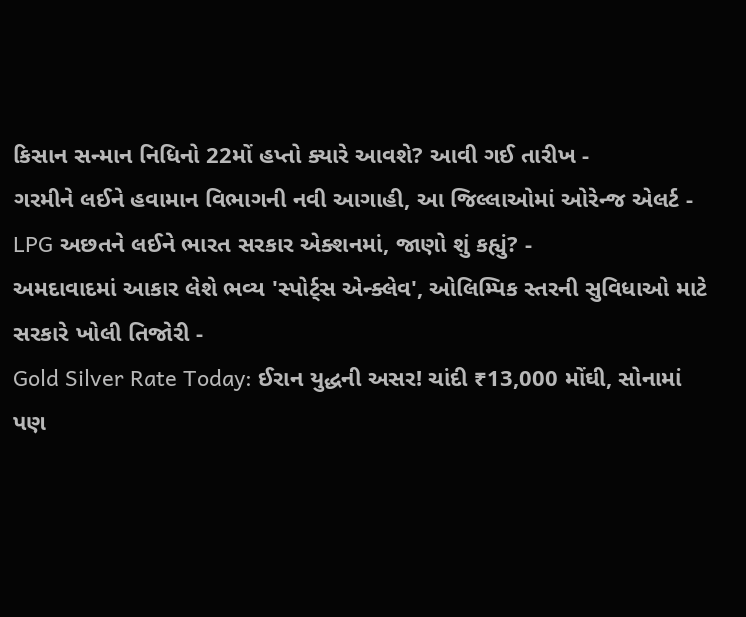કિસાન સન્માન નિધિનો 22મોં હપ્તો ક્યારે આવશે? આવી ગઈ તારીખ -
ગરમીને લઈને હવામાન વિભાગની નવી આગાહી, આ જિલ્લાઓમાં ઓરેન્જ એલર્ટ -
LPG અછતને લઈને ભારત સરકાર એક્શનમાં, જાણો શું કહ્યું? -
અમદાવાદમાં આકાર લેશે ભવ્ય 'સ્પોર્ટ્સ એન્ક્લેવ', ઓલિમ્પિક સ્તરની સુવિધાઓ માટે સરકારે ખોલી તિજોરી -
Gold Silver Rate Today: ઈરાન યુદ્ધની અસર! ચાંદી ₹13,000 મોંઘી, સોનામાં પણ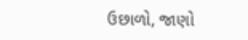ઉછાળો, જાણો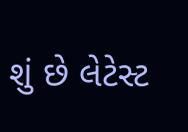શું છે લેટેસ્ટ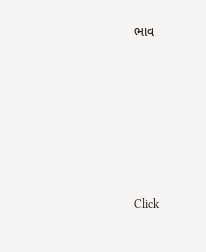ભાવ







Click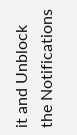it and Unblock the Notifications